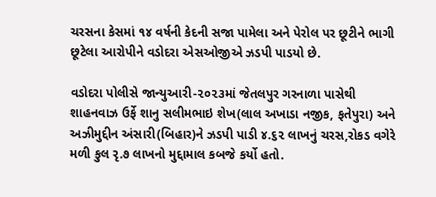ચરસના કેસમાં ૧૪ વર્ષની કેદની સજા પામેલા અને પેરોલ પર છૂટીને ભાગી છૂટેલા આરોપીને વડોદરા એસઓજીએ ઝડપી પાડયો છે.

વડોદરા પોલીસે જાન્યુઆરી-૨૦૨૩માં જેતલપુર ગરનાળા પાસેથી શાહનવાઝ ઉર્ફે શાનુ સલીમભાઇ શેખ(લાલ અખાડા નજીક, ફતેપુરા) અને અઝીમુદ્દીન અંસારી(બિહાર)ને ઝડપી પાડી ૪.૬૨ લાખનું ચરસ,રોકડ વગેરે મળી કુલ રૃ.૭ લાખનો મુદ્દામાલ કબજે કર્યો હતો.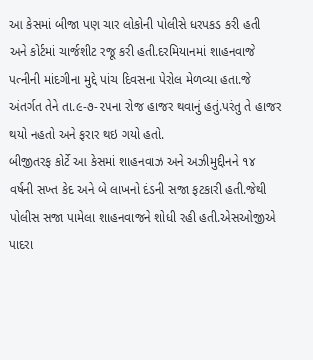આ કેસમાં બીજા પણ ચાર લોકોની પોલીસે ધરપકડ કરી હતી અને કોર્ટમાં ચાર્જશીટ રજૂ કરી હતી.દરમિયાનમાં શાહનવાજે પત્નીની માંદગીના મુદ્દે પાંચ દિવસના પેરોલ મેળવ્યા હતા.જે અંતર્ગત તેને તા.૯-૭-૨૫ના રોજ હાજર થવાનું હતું.પરંતુ તે હાજર થયો નહતો અને ફરાર થઇ ગયો હતો.
બીજીતરફ કોર્ટે આ કેસમાં શાહનવાઝ અને અઝીમુદ્દીનને ૧૪ વર્ષની સખ્ત કેદ અને બે લાખનો દંડની સજા ફટકારી હતી.જેથી પોલીસ સજા પામેલા શાહનવાજને શોધી રહી હતી.એસઓજીએ પાદરા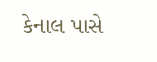કેનાલ પાસે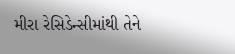મીરા રેસિડેન્સીમાંથી તેને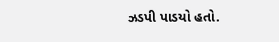ઝડપી પાડયો હતો.